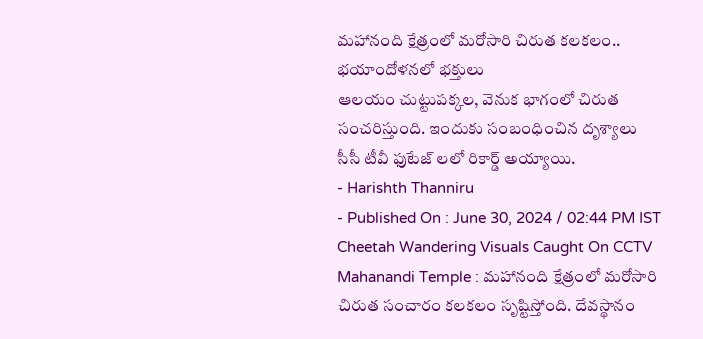మహానంది క్షేత్రంలో మరోసారి చిరుత కలకలం.. భయాందోళనలో భక్తులు
ఆలయం చుట్టుపక్కల, వెనుక భాగంలో చిరుత సంచరిస్తుంది. ఇందుకు సంబంధించిన దృశ్యాలు సీసీ టీవీ ఫుటేజ్ లలో రికార్డ్ అయ్యాయి.
- Harishth Thanniru
- Published On : June 30, 2024 / 02:44 PM IST
Cheetah Wandering Visuals Caught On CCTV
Mahanandi Temple : మహానంది క్షేత్రంలో మరోసారి చిరుత సంచారం కలకలం సృష్టిస్తోంది. దేవస్థానం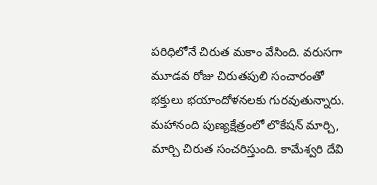పరిధిలోనే చిరుత మకాం వేసింది. వరుసగా మూడవ రోజు చిరుతపులి సంచారంతో భక్తులు భయాందోళనలకు గురవుతున్నారు. మహానంది పుణ్యక్షేత్రంలో లొకేషన్ మార్చి, మార్చి చిరుత సంచరిస్తుంది. కామేశ్వరి దేవి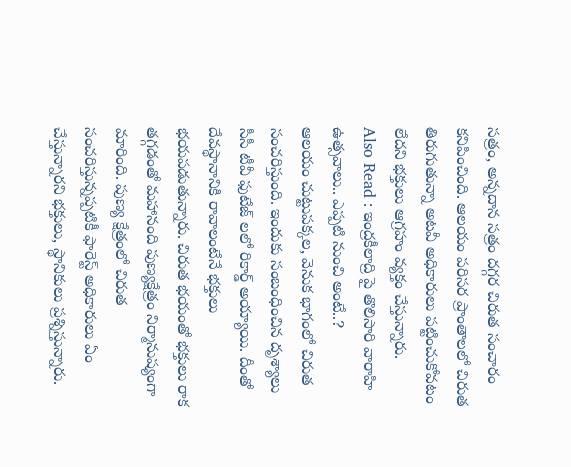సత్రం, అన్నదాన సత్రం దగ్గర చిరుత సంచారం కనిపించింది. ఆలయం పరిసర ప్రాంతాలలో చిరుత తిరుగుతున్నా అటవీ అధికారులు పట్టించుకోవటం లేదని భక్తులు ఆగ్రహం వ్యక్తం చేస్తున్నారు.
Also Read : ఇంద్రకీలాద్రి పై తొలిసారి వారాహి ఉత్సవాలు.. ఎప్పటి నుంచి అంటే..?
ఆలయం చుట్టుపక్కల, వెనుక భాగంలో చిరుత సంచరిస్తుంది. ఇందుకు సంబంధించిన దృశ్యాలు సీసీ టీవీ ఫుటేజ్ లలో రికార్డ్ అయ్యాయి. దీంతో దేవస్థానానికి రావాలంటేనే భక్తులు భయపడుతున్నారు. చిరుత భయంతో భక్తులు రాక తగ్గడంతో మహానంది పుణ్యక్షేత్రం నిర్మానుష్యంగా మారింది. పుణ్య క్షేత్రంలో చిరుత సంచరిస్తున్నప్పటికీ ఫారెస్ట్ అధికారులు ఏం చేస్తున్నారని భక్తులు, స్థానికులు ప్రశ్నిస్తున్నారు.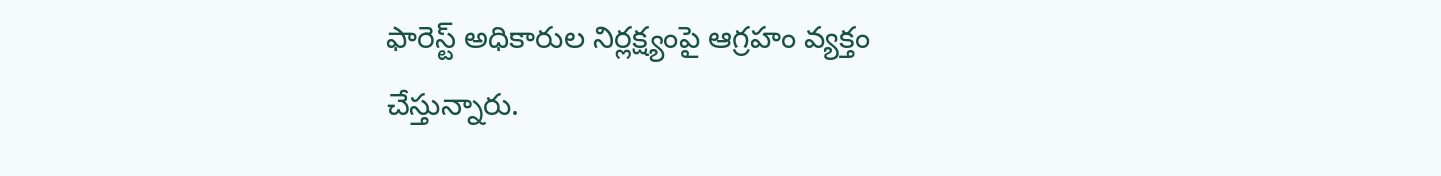ఫారెస్ట్ అధికారుల నిర్లక్ష్యంపై ఆగ్రహం వ్యక్తం చేస్తున్నారు.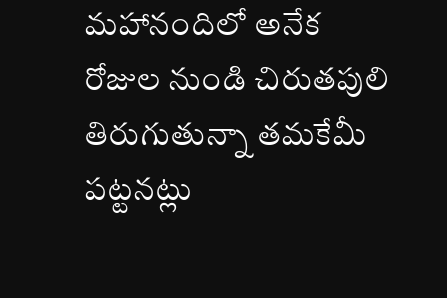మహానందిలో అనేక రోజుల నుండి చిరుతపులి తిరుగుతున్నా తమకేమీ పట్టనట్లు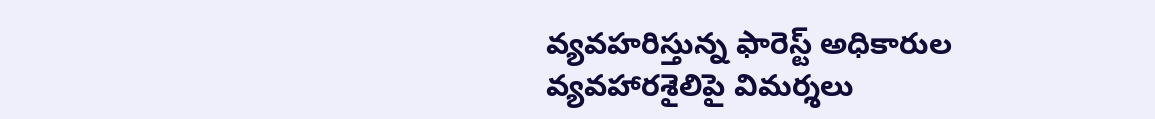వ్యవహరిస్తున్న ఫారెస్ట్ అధికారుల వ్యవహారశైలిపై విమర్శలు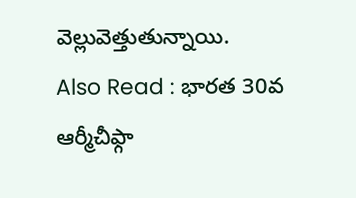వెల్లువెత్తుతున్నాయి.
Also Read : భారత 30వ ఆర్మీచీఫ్గా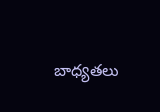బాధ్యతలు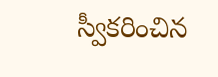స్వీకరించిన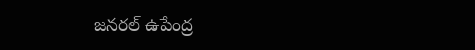జనరల్ ఉపేంద్ర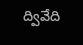ద్వివేది